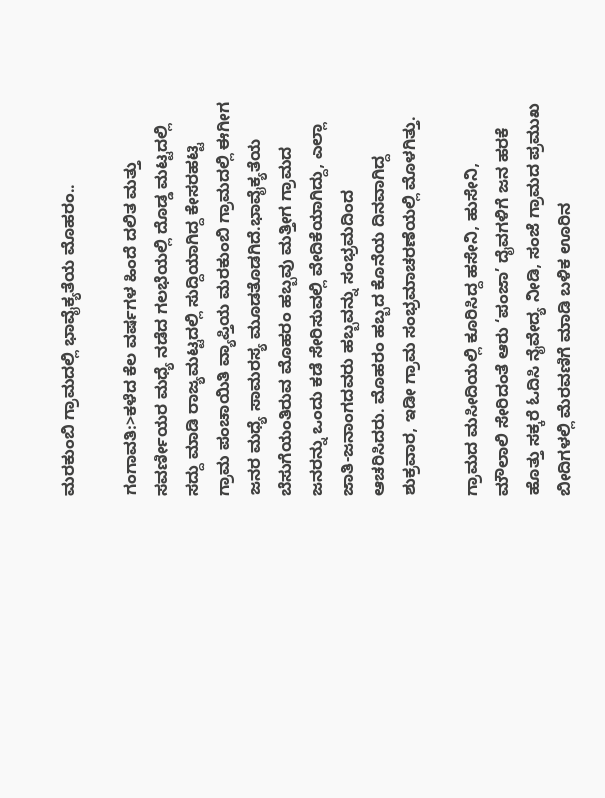ಮರಕುಂಬಿ ಗ್ರಾಮದಲ್ಲಿ ಭಾವೈಕ್ಯತೆಯ ಮೊಹರಂ..

ಗಂಗಾವತಿ:>ಕಳೆದ ಕೆಲ ವರ್ಷಗಳ ಹಿಂದೆ ದಲಿತ ಮತ್ತು ಸವರ್ಣೀಯರ ಮಧ್ಯೆ ನಡೆದ ಗಲಭೆಯಲ್ಲಿ ದೊಡ್ಡ ಮಟ್ಟದಲ್ಲಿ ಸದ್ದು ಮಾಡಿ ರಾಜ್ಯಮಟ್ಟದಲ್ಲಿ ಸುದ್ದಿಯಾಗಿದ್ದ ಕೇಸರಹಟ್ಟಿ ಗ್ರಾಮ ಪಂಚಾಯಿತಿ ವ್ಯಾಪ್ತಿಯ ಮರಕುಂಬಿ ಗ್ರಾಮದಲ್ಲಿ ಈಗೀಗ ಜನರ ಮಧ್ಯೆ ಸಾಮರಸ್ಯ ಮೂಡತೊಡಗಿದೆ.ಭಾವೈಕ್ಯತೆಯ ಬೆಸುಗೆಯಂತಿರುವ ಮೊಹರಂ ಹಬ್ಬವು ಮತ್ತೀಗ ಗ್ರಾಮದ ಜನರನ್ನು ಒಂದು ಕಡೆ ಸೇರಿಸುವಲ್ಲಿ ವೇದಿಕೆಯಾಗಿದ್ದು, ಎಲ್ಲಾ ಜಾತಿ-ಜನಾಂಗದವರು ಹಬ್ಬವನ್ನು ಸಂಭ್ರಮದಿಂದ ಆಚರಿಸಿದರು. ಮೊಹರಂ ಹಬ್ಬದ ಕೊನೆಯ ದಿನವಾಗಿದ್ದ ಶುಕ್ರವಾರ, ಇಡೀ ಗ್ರಾಮ ಸಂಭ್ರಮಾಚರಣೆಯಲ್ಲಿ ಮೊಳಗಿತ್ತು.

ಗ್ರಾಮದ ಮಸೀದಿಯಲ್ಲಿ ಕೂರಿಸಿದ್ದ ಹಸೇನಿ, ಹುಸೇನಿ, ಮೌಲಾಲಿ ಸೇರಿದಂತೆ ಆರು ‘ಪಂಜಾ’ ದೈವಗಳಿಗೆ ಜನ ಹರಕೆ ಹೊತ್ತು ಸಕ್ಕರೆ ಓದಿಸಿ ನೈವೇದ್ಯ ನೀಡಿ, ಸಂಜೆ ಗ್ರಾಮದ ಪ್ರಮುಖ ಬೀದಿಗಳಲ್ಲಿ ಮೆರವಣಿಗೆ ಮಾಡಿ ಬಳಿಕ ಊರಿನ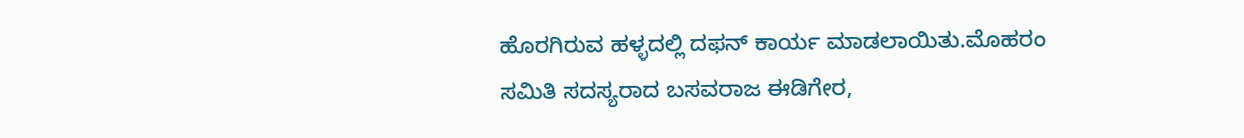ಹೊರಗಿರುವ ಹಳ್ಳದಲ್ಲಿ ದಫನ್ ಕಾರ್ಯ ಮಾಡಲಾಯಿತು.ಮೊಹರಂ ಸಮಿತಿ ಸದಸ್ಯರಾದ ಬಸವರಾಜ ಈಡಿಗೇರ,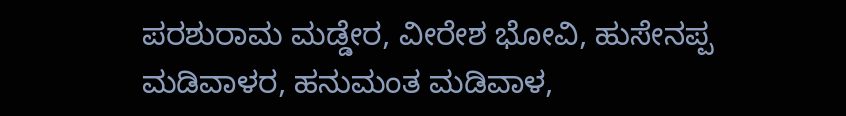ಪರಶುರಾಮ ಮಡ್ಡೇರ, ವೀರೇಶ ಭೋವಿ, ಹುಸೇನಪ್ಪ ಮಡಿವಾಳರ, ಹನುಮಂತ ಮಡಿವಾಳ,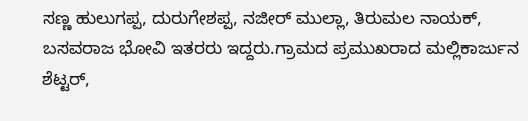ಸಣ್ಣ ಹುಲುಗಪ್ಪ, ದುರುಗೇಶಪ್ಪ, ನಜೀರ್ ಮುಲ್ಲಾ, ತಿರುಮಲ ನಾಯಕ್, ಬಸವರಾಜ ಭೋವಿ ಇತರರು ಇದ್ದರು.ಗ್ರಾಮದ ಪ್ರಮುಖರಾದ ಮಲ್ಲಿಕಾರ್ಜುನ ಶೆಟ್ಟರ್,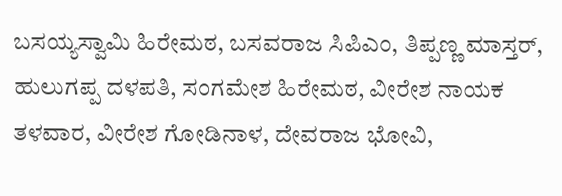ಬಸಯ್ಯಸ್ವಾಮಿ ಹಿರೇಮಠ, ಬಸವರಾಜ ಸಿಪಿಎಂ, ತಿಪ್ಪಣ್ಣ ಮಾಸ್ತರ್, ಹುಲುಗಪ್ಪ ದಳಪತಿ, ಸಂಗಮೇಶ ಹಿರೇಮಠ, ವೀರೇಶ ನಾಯಕ ತಳವಾರ, ವೀರೇಶ ಗೋಡಿನಾಳ, ದೇವರಾಜ ಭೋವಿ,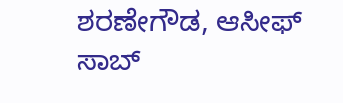ಶರಣೇಗೌಡ, ಆಸೀಫ್ ಸಾಬ್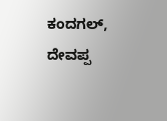ಕಂದಗಲ್, ದೇವಪ್ಪ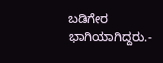ಬಡಿಗೇರ ಭಾಗಿಯಾಗಿದ್ದರು.-